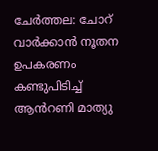ചേർത്തല: ചോറ് വാർക്കാൻ നൂതന ഉപകരണം കണ്ടുപിടിച്ച് ആൻറണി മാത്യു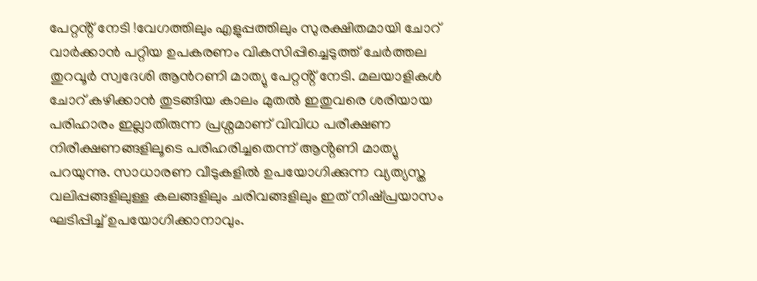പേറ്റൻ്റ് നേടി !വേഗത്തിലും എളുപ്പത്തിലും സുരക്ഷിതമായി ചോറ് വാർക്കാൻ പറ്റിയ ഉപകരണം വികസിപ്പിച്ചെടുത്ത് ചേർത്തല തുറവൂർ സ്വദേശി ആൻറണി മാത്യു പേറ്റൻ്റ് നേടി. മലയാളികൾ ചോറ് കഴിക്കാൻ തുടങ്ങിയ കാലം മുതൽ ഇതുവരെ ശരിയായ പരിഹാരം ഇല്ലാതിരുന്ന പ്രശ്നമാണ് വിവിധ പരീക്ഷണ നിരീക്ഷണങ്ങളിലൂടെ പരിഹരിച്ചതെന്ന് ആൻ്റണി മാത്യു പറയുന്നു. സാധാരണ വീടുകളിൽ ഉപയോഗിക്കുന്ന വ്യത്യസ്ത വലിപ്പങ്ങളിലുള്ള കലങ്ങളിലും ചരിവങ്ങളിലും ഇത് നിഷ്പ്രയാസം ഘടിപ്പിച്ച് ഉപയോഗിക്കാനാവും.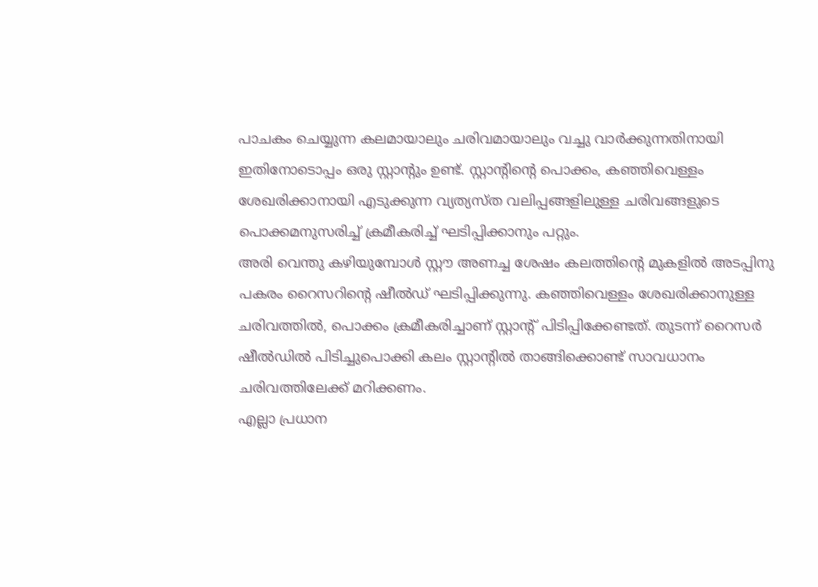പാചകം ചെയ്യുന്ന കലമായാലും ചരിവമായാലും വച്ചു വാർക്കുന്നതിനായി ഇതിനോടൊപ്പം ഒരു സ്റ്റാൻ്റും ഉണ്ട്. സ്റ്റാൻ്റിൻ്റെ പൊക്കം, കഞ്ഞിവെള്ളം ശേഖരിക്കാനായി എടുക്കുന്ന വ്യത്യസ്ത വലിപ്പങ്ങളിലുള്ള ചരിവങ്ങളുടെ പൊക്കമനുസരിച്ച് ക്രമീകരിച്ച് ഘടിപ്പിക്കാനും പറ്റും.
അരി വെന്തു കഴിയുമ്പോൾ സ്റ്റൗ അണച്ച ശേഷം കലത്തിൻ്റെ മുകളിൽ അടപ്പിനു പകരം റൈസറിൻ്റെ ഷീൽഡ് ഘടിപ്പിക്കുന്നു. കഞ്ഞിവെള്ളം ശേഖരിക്കാനുള്ള ചരിവത്തിൽ, പൊക്കം ക്രമീകരിച്ചാണ് സ്റ്റാൻ്റ് പിടിപ്പിക്കേണ്ടത്. തുടന്ന് റൈസർ ഷീൽഡിൽ പിടിച്ചുപൊക്കി കലം സ്റ്റാൻ്റിൽ താങ്ങിക്കൊണ്ട് സാവധാനം ചരിവത്തിലേക്ക് മറിക്കണം.
എല്ലാ പ്രധാന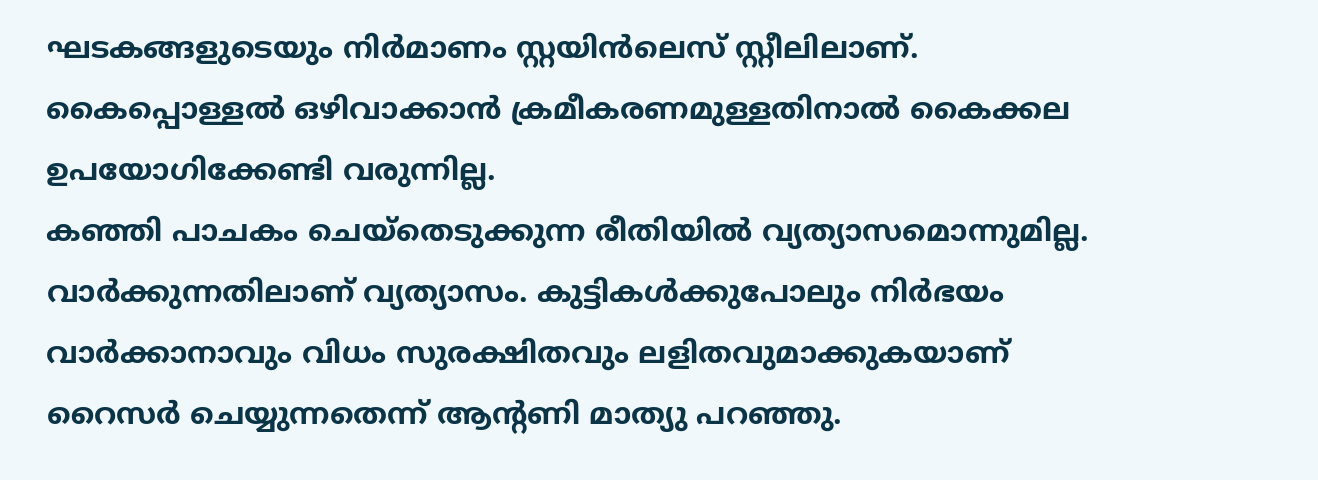ഘടകങ്ങളുടെയും നിർമാണം സ്റ്റയിൻലെസ് സ്റ്റീലിലാണ്. കൈപ്പൊള്ളൽ ഒഴിവാക്കാൻ ക്രമീകരണമുള്ളതിനാൽ കൈക്കല ഉപയോഗിക്കേണ്ടി വരുന്നില്ല.
കഞ്ഞി പാചകം ചെയ്തെടുക്കുന്ന രീതിയിൽ വ്യത്യാസമൊന്നുമില്ല. വാർക്കുന്നതിലാണ് വ്യത്യാസം. കുട്ടികൾക്കുപോലും നിർഭയം വാർക്കാനാവും വിധം സുരക്ഷിതവും ലളിതവുമാക്കുകയാണ് റൈസർ ചെയ്യുന്നതെന്ന് ആൻ്റണി മാത്യു പറഞ്ഞു.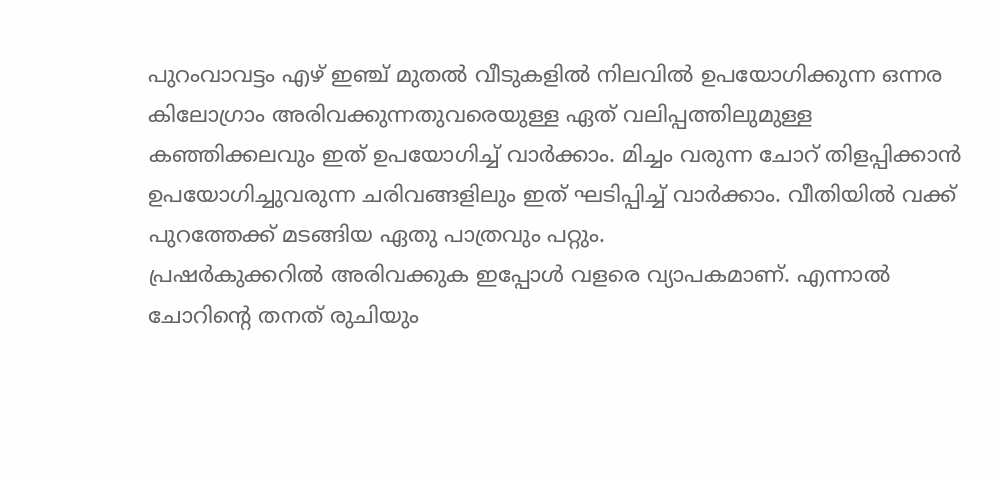പുറംവാവട്ടം എഴ് ഇഞ്ച് മുതൽ വീടുകളിൽ നിലവിൽ ഉപയോഗിക്കുന്ന ഒന്നര കിലോഗ്രാം അരിവക്കുന്നതുവരെയുള്ള ഏത് വലിപ്പത്തിലുമുള്ള കഞ്ഞിക്കലവും ഇത് ഉപയോഗിച്ച് വാർക്കാം. മിച്ചം വരുന്ന ചോറ് തിളപ്പിക്കാൻ ഉപയോഗിച്ചുവരുന്ന ചരിവങ്ങളിലും ഇത് ഘടിപ്പിച്ച് വാർക്കാം. വീതിയിൽ വക്ക് പുറത്തേക്ക് മടങ്ങിയ ഏതു പാത്രവും പറ്റും.
പ്രഷർകുക്കറിൽ അരിവക്കുക ഇപ്പോൾ വളരെ വ്യാപകമാണ്. എന്നാൽ ചോറിൻ്റെ തനത് രുചിയും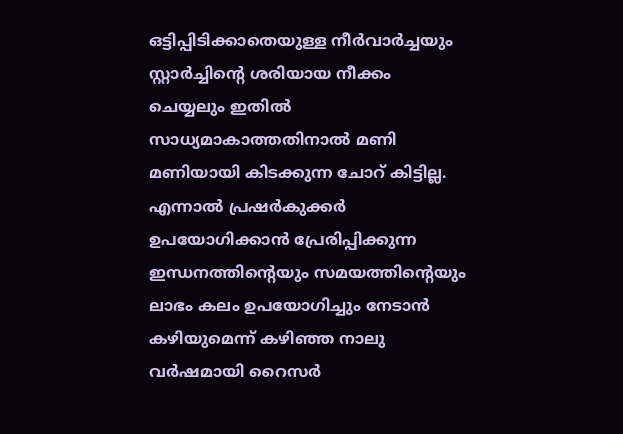ഒട്ടിപ്പിടിക്കാതെയുള്ള നീർവാർച്ചയും സ്റ്റാർച്ചിൻ്റെ ശരിയായ നീക്കം ചെയ്യലും ഇതിൽ സാധ്യമാകാത്തതിനാൽ മണി മണിയായി കിടക്കുന്ന ചോറ് കിട്ടില്ല. എന്നാൽ പ്രഷർകുക്കർ ഉപയോഗിക്കാൻ പ്രേരിപ്പിക്കുന്ന ഇന്ധനത്തിൻ്റെയും സമയത്തിൻ്റെയും ലാഭം കലം ഉപയോഗിച്ചും നേടാൻ കഴിയുമെന്ന് കഴിഞ്ഞ നാലു വർഷമായി റൈസർ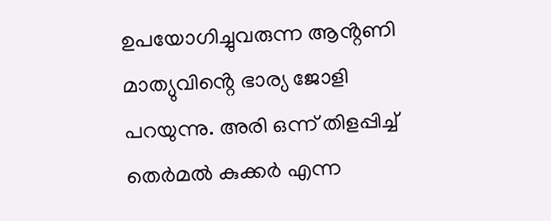ഉപയോഗിച്ചുവരുന്ന ആൻ്റണി മാത്യുവിൻ്റെ ഭാര്യ ജോളി പറയുന്നു. അരി ഒന്ന് തിളപ്പിച്ച് തെർമൽ കുക്കർ എന്ന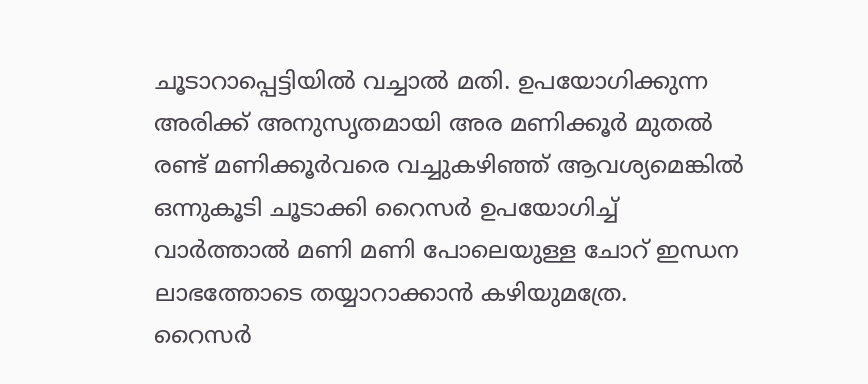ചൂടാറാപ്പെട്ടിയിൽ വച്ചാൽ മതി. ഉപയോഗിക്കുന്ന അരിക്ക് അനുസൃതമായി അര മണിക്കൂർ മുതൽ രണ്ട് മണിക്കൂർവരെ വച്ചുകഴിഞ്ഞ് ആവശ്യമെങ്കിൽ ഒന്നുകൂടി ചൂടാക്കി റൈസർ ഉപയോഗിച്ച് വാർത്താൽ മണി മണി പോലെയുള്ള ചോറ് ഇന്ധന ലാഭത്തോടെ തയ്യാറാക്കാൻ കഴിയുമത്രേ.
റൈസർ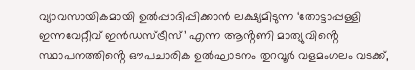വ്യാവസായികമായി ഉൽപ്പാദിപ്പിക്കാൻ ലക്ഷ്യമിടുന്ന ‘തോട്ടാപ്പള്ളി ഇന്നവേറ്റീവ് ഇൻഡസ്ട്രീസ്’ എന്ന ആൻ്റണി മാത്യുവിൻ്റെ സ്ഥാപനത്തിൻ്റെ ഔപചാരിക ഉൽഘാടനം തുറവൂർ വളമംഗലം വടക്ക്,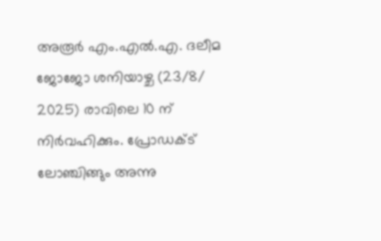അരൂർ എം.എൽ.എ. ദലീമ ജോജോ ശനിയാഴ്ച (23/8/ 2025) രാവിലെ 10 ന് നിർവഹിക്കും. പ്രോഡക്ട് ലോഞ്ചിങ്ങും അന്നു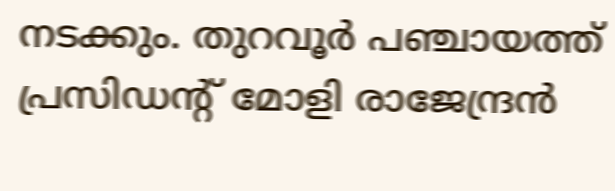നടക്കും. തുറവൂർ പഞ്ചായത്ത് പ്രസിഡൻ്റ് മോളി രാജേന്ദ്രൻ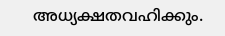അധ്യക്ഷതവഹിക്കും.